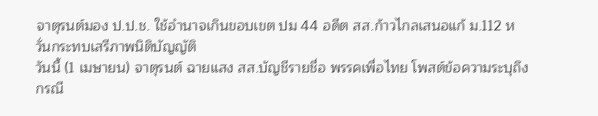จาตุรนต์มอง ป.ป.ช. ใช้อำนาจเกินขอบเขต ปม 44 อดีต สส.ก้าวไกลเสนอแก้ ม.112 หวั่นกระทบเสรีภาพนิติบัญญัติ
วันนี้ (1 เมษายน) จาตุรนต์ ฉายแสง สส.บัญชีรายชื่อ พรรคเพื่อไทย โพสต์ข้อความระบุถึงกรณี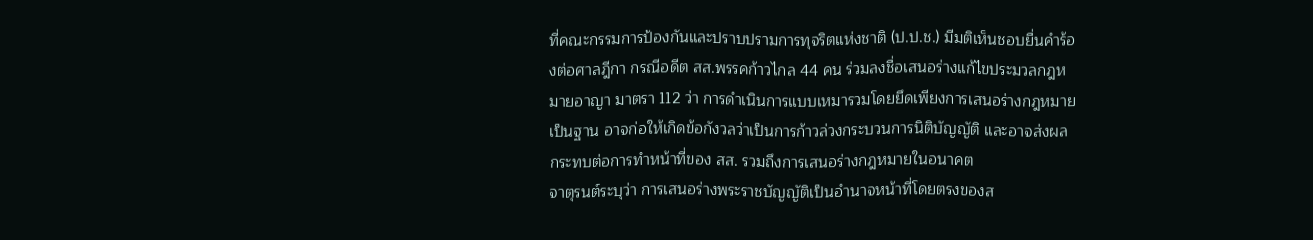ที่คณะกรรมการป้องกันและปราบปรามการทุจริตแห่งชาติ (ป.ป.ช.) มีมติเห็นชอบยื่นคำร้องต่อศาลฎีกา กรณีอดีต สส.พรรคก้าวไกล 44 คน ร่วมลงชื่อเสนอร่างแก้ไขประมวลกฎหมายอาญา มาตรา 112 ว่า การดำเนินการแบบเหมารวมโดยยึดเพียงการเสนอร่างกฎหมายเป็นฐาน อาจก่อให้เกิดข้อกังวลว่าเป็นการก้าวล่วงกระบวนการนิติบัญญัติ และอาจส่งผลกระทบต่อการทำหน้าที่ของ สส. รวมถึงการเสนอร่างกฎหมายในอนาคต
จาตุรนต์ระบุว่า การเสนอร่างพระราชบัญญัติเป็นอำนาจหน้าที่โดยตรงของส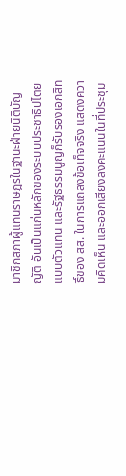มาชิกสภาผู้แทนราษฎรในฐานะฝ่ายนิติบัญญัติ อันเป็นแก่นหลักของระบบประชาธิปไตยแบบตัวแทน และรัฐธรรมนูญก็รับรองเอกสิทธิ์ของ สส. ในการแถลงข้อเท็จจริง แสดงความคิดเห็น และออกเสียงลงคะแนนในที่ประชุม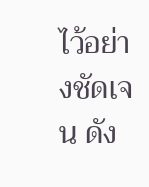ไว้อย่างชัดเจน ดัง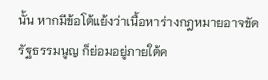นั้น หากมีข้อโต้แย้งว่าเนื้อหาร่างกฎหมายอาจขัดรัฐธรรมนูญ ก็ย่อมอยู่ภายใต้ค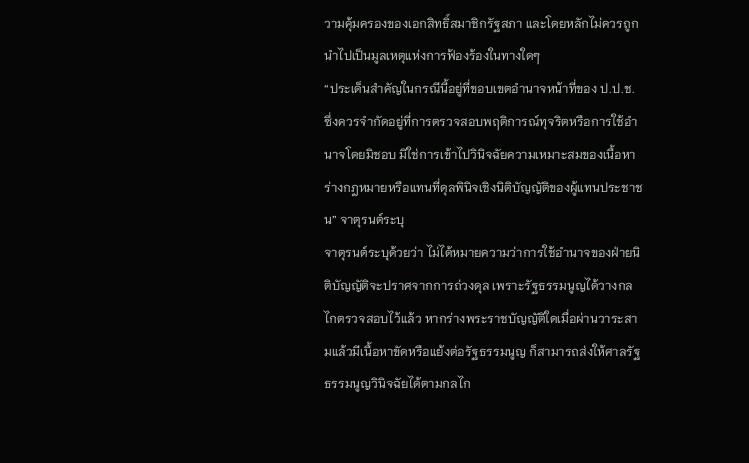วามคุ้มครองของเอกสิทธิ์สมาชิกรัฐสภา และโดยหลักไม่ควรถูกนำไปเป็นมูลเหตุแห่งการฟ้องร้องในทางใดๆ
“ประเด็นสำคัญในกรณีนี้อยู่ที่ขอบเขตอำนาจหน้าที่ของ ป.ป.ช. ซึ่งควรจำกัดอยู่ที่การตรวจสอบพฤติการณ์ทุจริตหรือการใช้อำนาจโดยมิชอบ มิใช่การเข้าไปวินิจฉัยความเหมาะสมของเนื้อหาร่างกฎหมายหรือแทนที่ดุลพินิจเชิงนิติบัญญัติของผู้แทนประชาชน” จาตุรนต์ระบุ
จาตุรนต์ระบุด้วยว่า ไม่ได้หมายความว่าการใช้อำนาจของฝ่ายนิติบัญญัติจะปราศจากการถ่วงดุล เพราะรัฐธรรมนูญได้วางกลไกตรวจสอบไว้แล้ว หากร่างพระราชบัญญัติใดเมื่อผ่านวาระสามแล้วมีเนื้อหาขัดหรือแย้งต่อรัฐธรรมนูญ ก็สามารถส่งให้ศาลรัฐธรรมนูญวินิจฉัยได้ตามกลไก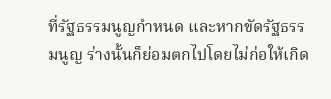ที่รัฐธรรมนูญกำหนด และหากขัดรัฐธรรมนูญ ร่างนั้นก็ย่อมตกไปโดยไม่ก่อให้เกิด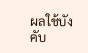ผลใช้บังคับ